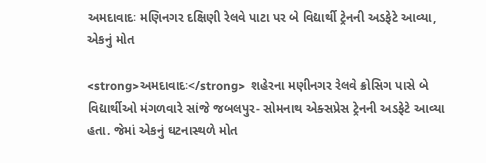અમદાવાદઃ મણિનગર દક્ષિણી રેલવે પાટા પર બે વિદ્યાર્થી ટ્રેનની અડફેટે આવ્યા, એકનું મોત

<strong>અમદાવાદઃ</strong>  શહેરના મણીનગર રેલવે ક્રોસિગ પાસે બે વિદ્યાર્થીઓ મંગળવારે સાંજે જબલપુર- સોમનાથ એક્સપ્રેસ ટ્રેનની અડફેટે આવ્યા હતા. જેમાં એકનું ઘટનાસ્થળે મોત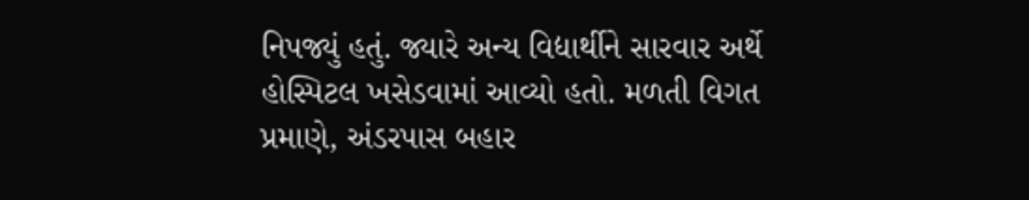નિપજ્યું હતું. જ્યારે અન્ય વિદ્યાર્થીને સારવાર અર્થે હોસ્પિટલ ખસેડવામાં આવ્યો હતો. મળતી વિગત પ્રમાણે, અંડરપાસ બહાર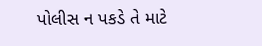પોલીસ ન પકડે તે માટે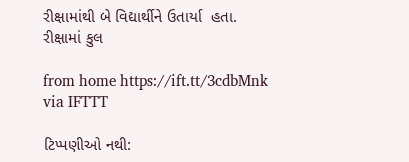રીક્ષામાંથી બે વિદ્યાર્થીને ઉતાર્યા  હતા. રીક્ષામાં કુલ

from home https://ift.tt/3cdbMnk
via IFTTT

ટિપ્પણીઓ નથી: